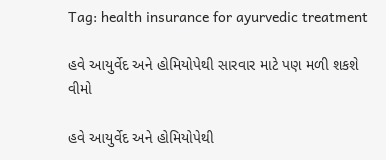Tag: health insurance for ayurvedic treatment

હવે આયુર્વેદ અને હોમિયોપેથી સારવાર માટે પણ મળી શકશે વીમો

હવે આયુર્વેદ અને હોમિયોપેથી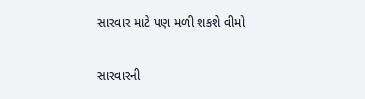સારવાર માટે પણ મળી શકશે વીમો

સારવારની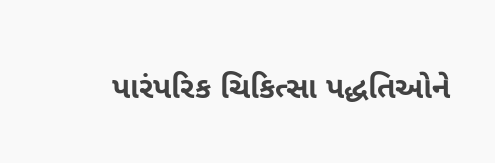પારંપરિક ચિકિત્સા પદ્ધતિઓને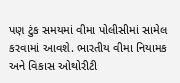પણ ટુંક સમયમાં વીમા પોલીસીમાં સામેલ કરવામાં આવશે. ભારતીય વીમા નિયામક અને વિકાસ ઓથોરીટી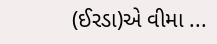(ઈરડા)એ વીમા ...